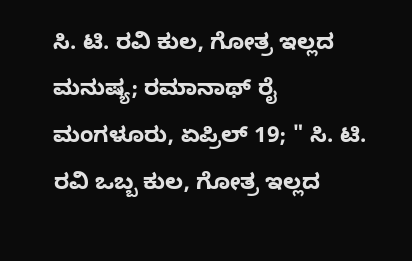ಸಿ. ಟಿ. ರವಿ ಕುಲ, ಗೋತ್ರ ಇಲ್ಲದ ಮನುಷ್ಯ; ರಮಾನಾಥ್ ರೈ
ಮಂಗಳೂರು, ಏಪ್ರಿಲ್ 19; " ಸಿ. ಟಿ. ರವಿ ಒಬ್ಬ ಕುಲ, ಗೋತ್ರ ಇಲ್ಲದ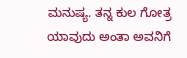ಮನುಷ್ಯ. ತನ್ನ ಕುಲ ಗೋತ್ರ ಯಾವುದು ಅಂತಾ ಅವನಿಗೆ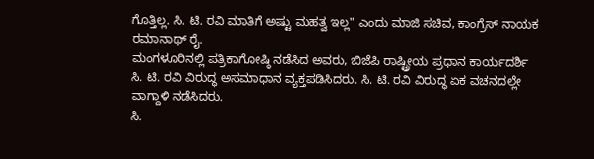ಗೊತ್ತಿಲ್ಲ. ಸಿ. ಟಿ. ರವಿ ಮಾತಿಗೆ ಅಷ್ಟು ಮಹತ್ವ ಇಲ್ಲ" ಎಂದು ಮಾಜಿ ಸಚಿವ, ಕಾಂಗ್ರೆಸ್ ನಾಯಕ ರಮಾನಾಥ್ ರೈ.
ಮಂಗಳೂರಿನಲ್ಲಿ ಪತ್ರಿಕಾಗೋಷ್ಠಿ ನಡೆಸಿದ ಅವರು, ಬಿಜೆಪಿ ರಾಷ್ಟ್ರೀಯ ಪ್ರಧಾನ ಕಾರ್ಯದರ್ಶಿ ಸಿ. ಟಿ. ರವಿ ವಿರುದ್ಧ ಅಸಮಾಧಾನ ವ್ಯಕ್ತಪಡಿಸಿದರು. ಸಿ. ಟಿ. ರವಿ ವಿರುದ್ಧ ಏಕ ವಚನದಲ್ಲೇ ವಾಗ್ದಾಳಿ ನಡೆಸಿದರು.
ಸಿ.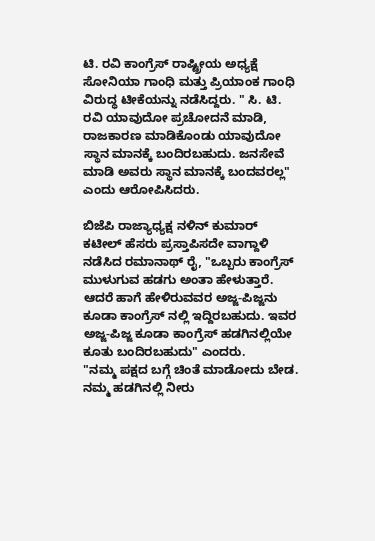ಟಿ. ರವಿ ಕಾಂಗ್ರೆಸ್ ರಾಷ್ಟ್ರೀಯ ಅಧ್ಯಕ್ಷೆ ಸೋನಿಯಾ ಗಾಂಧಿ ಮತ್ತು ಪ್ರಿಯಾಂಕ ಗಾಂಧಿ ವಿರುದ್ಧ ಟೀಕೆಯನ್ನು ನಡೆಸಿದ್ದರು. " ಸಿ. ಟಿ. ರವಿ ಯಾವುದೋ ಪ್ರಚೋದನೆ ಮಾಡಿ, ರಾಜಕಾರಣ ಮಾಡಿಕೊಂಡು ಯಾವುದೋ ಸ್ಥಾನ ಮಾನಕ್ಕೆ ಬಂದಿರಬಹುದು. ಜನಸೇವೆ ಮಾಡಿ ಅವರು ಸ್ಥಾನ ಮಾನಕ್ಕೆ ಬಂದವರಲ್ಲ" ಎಂದು ಆರೋಪಿಸಿದರು.

ಬಿಜೆಪಿ ರಾಜ್ಯಾಧ್ಯಕ್ಷ ನಳಿನ್ ಕುಮಾರ್ ಕಟೀಲ್ ಹೆಸರು ಪ್ರಸ್ತಾಪಿಸದೇ ವಾಗ್ದಾಳಿ ನಡೆಸಿದ ರಮಾನಾಥ್ ರೈ, "ಒಬ್ಬರು ಕಾಂಗ್ರೆಸ್ ಮುಳುಗುವ ಹಡಗು ಅಂತಾ ಹೇಳುತ್ತಾರೆ. ಆದರೆ ಹಾಗೆ ಹೇಳಿರುವವರ ಅಜ್ಜ-ಪಿಜ್ಜನು ಕೂಡಾ ಕಾಂಗ್ರೆಸ್ ನಲ್ಲಿ ಇದ್ದಿರಬಹುದು. ಇವರ ಅಜ್ಜ-ಪಿಜ್ಜ ಕೂಡಾ ಕಾಂಗ್ರೆಸ್ ಹಡಗಿನಲ್ಲಿಯೇ ಕೂತು ಬಂದಿರಬಹುದು" ಎಂದರು.
"ನಮ್ಮ ಪಕ್ಷದ ಬಗ್ಗೆ ಚಿಂತೆ ಮಾಡೋದು ಬೇಡ. ನಮ್ಮ ಹಡಗಿನಲ್ಲಿ ನೀರು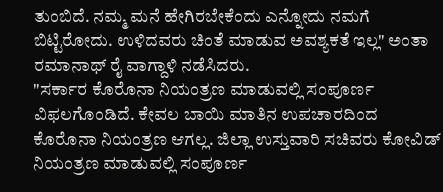ತುಂಬಿದೆ. ನಮ್ಮ ಮನೆ ಹೇಗಿರಬೇಕೆಂದು ಎನ್ನೋದು ನಮಗೆ ಬಿಟ್ಟಿರೋದು. ಉಳಿದವರು ಚಿಂತೆ ಮಾಡುವ ಅವಶ್ಯಕತೆ ಇಲ್ಲ" ಅಂತಾ ರಮಾನಾಥ್ ರೈ ವಾಗ್ದಾಳಿ ನಡೆಸಿದರು.
"ಸರ್ಕಾರ ಕೊರೊನಾ ನಿಯಂತ್ರಣ ಮಾಡುವಲ್ಲಿ ಸಂಪೂರ್ಣ ವಿಫಲಗೊಂಡಿದೆ. ಕೇವಲ ಬಾಯಿ ಮಾತಿನ ಉಪಚಾರದಿಂದ ಕೊರೊನಾ ನಿಯಂತ್ರಣ ಆಗಲ್ಲ. ಜಿಲ್ಲಾ ಉಸ್ತುವಾರಿ ಸಚಿವರು ಕೋವಿಡ್ ನಿಯಂತ್ರಣ ಮಾಡುವಲ್ಲಿ ಸಂಪೂರ್ಣ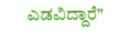ಎಡವಿದ್ದಾರೆ"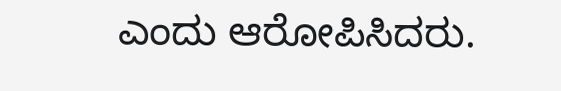ಎಂದು ಆರೋಪಿಸಿದರು.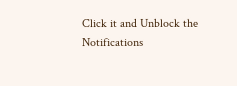Click it and Unblock the Notifications